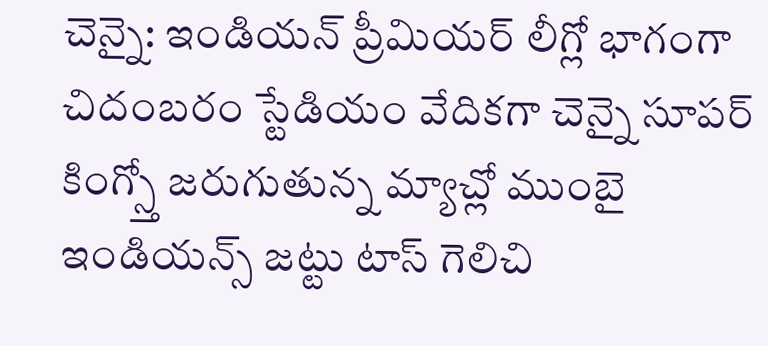చెన్నై: ఇండియన్ ప్రీమియర్ లీగ్లో భాగంగా చిదంబరం స్టేడియం వేదికగా చెన్నై సూపర్ కింగ్స్తో జరుగుతున్న మ్యాచ్లో ముంబై ఇండియన్స్ జట్టు టాస్ గెలిచి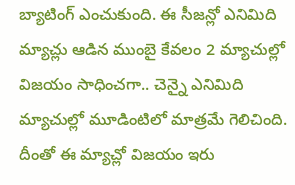బ్యాటింగ్ ఎంచుకుంది. ఈ సీజన్లో ఎనిమిది మ్యాచ్లు ఆడిన ముంబై కేవలం 2 మ్యాచుల్లో విజయం సాధించగా.. చెన్నై ఎనిమిది మ్యాచుల్లో మూడింటిలో మాత్రమే గెలిచింది. దీంతో ఈ మ్యాచ్లో విజయం ఇరు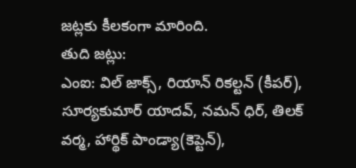జట్లకు కీలకంగా మారింది.
తుది జట్లు:
ఎంఐ: విల్ జాక్స్, రియాన్ రికల్టన్ (కీపర్), సూర్యకుమార్ యాదవ్, నమన్ ధిర్, తిలక్ వర్మ, హార్థిక్ పాండ్యా(కెప్టెన్),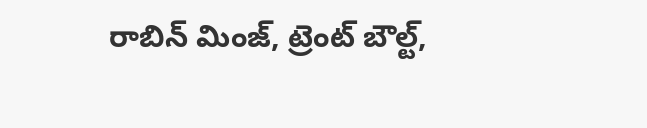రాబిన్ మింజ్, ట్రెంట్ బౌల్ట్,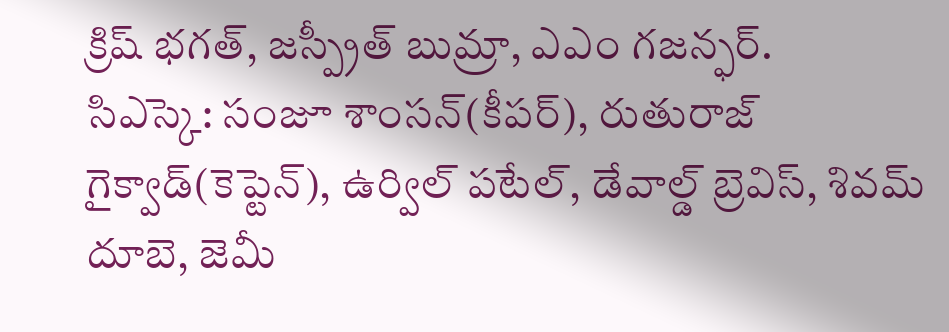క్రిష్ భగత్, జస్ప్రీత్ బుమ్రా, ఎఎం గజన్ఫర్.
సిఎస్కె: సంజూ శాంసన్(కీపర్), రుతురాజ్ గైక్వాడ్(కెప్టెన్), ఉర్విల్ పటేల్, డేవాల్డ్ బ్రెవిస్, శివమ్ దూబె, జెమీ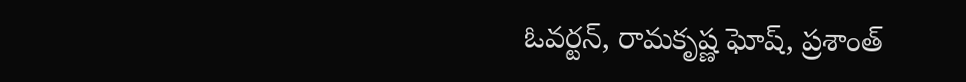ఓవర్టన్, రామకృష్ణ ఘోష్, ప్రశాంత్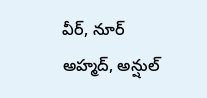వీర్, నూర్ అహ్మద్, అన్షుల్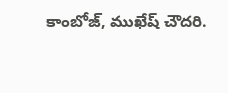కాంబోజ్, ముఖేష్ చౌదరి.